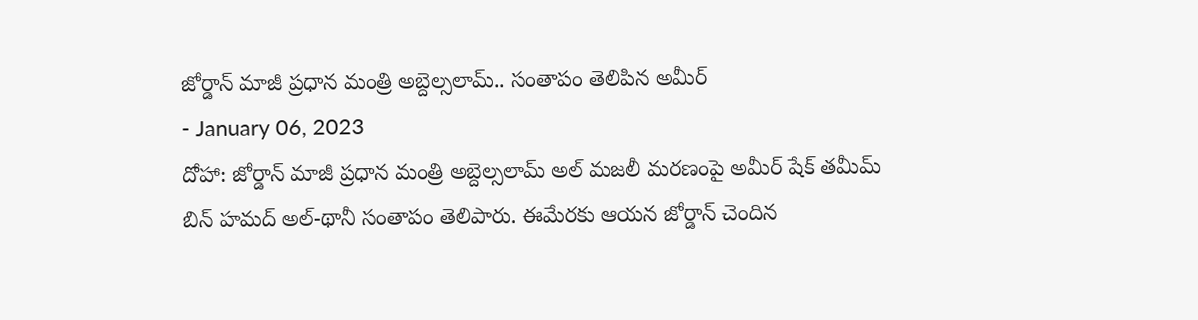జోర్డాన్ మాజీ ప్రధాన మంత్రి అబ్దెల్సలామ్.. సంతాపం తెలిపిన అమీర్
- January 06, 2023
దోహా: జోర్డాన్ మాజీ ప్రధాన మంత్రి అబ్దెల్సలామ్ అల్ మజలీ మరణంపై అమీర్ షేక్ తమీమ్ బిన్ హమద్ అల్-థానీ సంతాపం తెలిపారు. ఈమేరకు ఆయన జోర్డాన్ చెందిన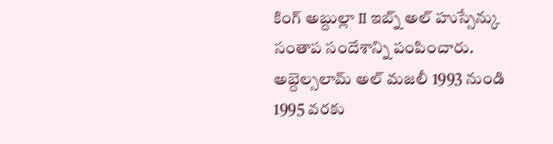కింగ్ అబ్దుల్లా II ఇబ్న్ అల్ హుస్సేన్కు సంతాప సందేశాన్ని పంపించారు.
అబ్దెల్సలామ్ అల్ మజలీ 1993 నుండి 1995 వరకు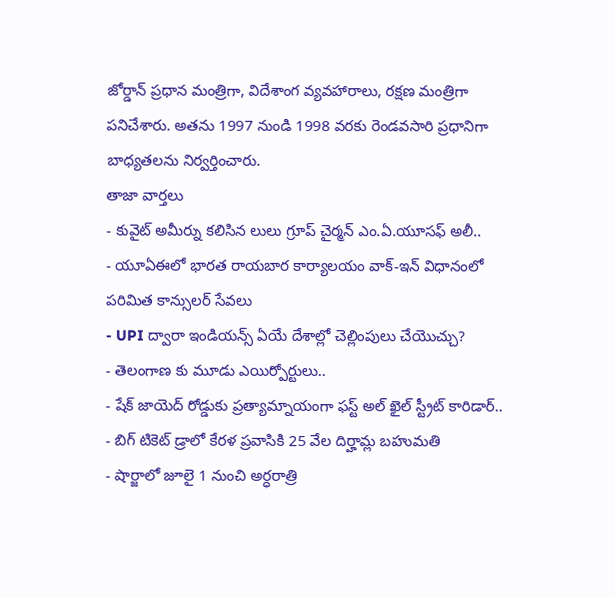జోర్డాన్ ప్రధాన మంత్రిగా, విదేశాంగ వ్యవహారాలు, రక్షణ మంత్రిగా పనిచేశారు. అతను 1997 నుండి 1998 వరకు రెండవసారి ప్రధానిగా బాధ్యతలను నిర్వర్తించారు.
తాజా వార్తలు
- కువైట్ అమీర్ను కలిసిన లులు గ్రూప్ చైర్మన్ ఎం.ఏ.యూసఫ్ అలీ..
- యూఏఈలో భారత రాయబార కార్యాలయం వాక్-ఇన్ విధానంలో పరిమిత కాన్సులర్ సేవలు
- UPI ద్వారా ఇండియన్స్ ఏయే దేశాల్లో చెల్లింపులు చేయొచ్చు?
- తెలంగాణ కు మూడు ఎయిర్పోర్టులు..
- షేక్ జాయెద్ రోడ్డుకు ప్రత్యామ్నాయంగా ఫస్ట్ అల్ ఖైల్ స్ట్రీట్ కారిడార్..
- బిగ్ టికెట్ డ్రాలో కేరళ ప్రవాసికి 25 వేల దిర్హామ్ల బహుమతి
- షార్జాలో జూలై 1 నుంచి అర్ధరాత్రి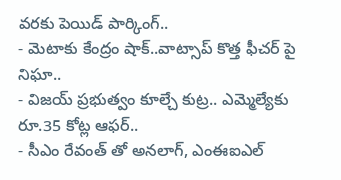వరకు పెయిడ్ పార్కింగ్..
- మెటాకు కేంద్రం షాక్..వాట్సాప్ కొత్త ఫీచర్ పై నిఘా..
- విజయ్ ప్రభుత్వం కూల్చే కుట్ర.. ఎమ్మెల్యేకు రూ.35 కోట్ల ఆఫర్..
- సీఎం రేవంత్ తో అనలాగ్, ఎంఈఐఎల్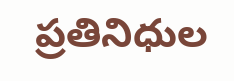ప్రతినిధుల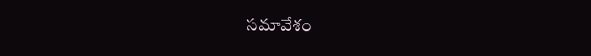సమావేశం